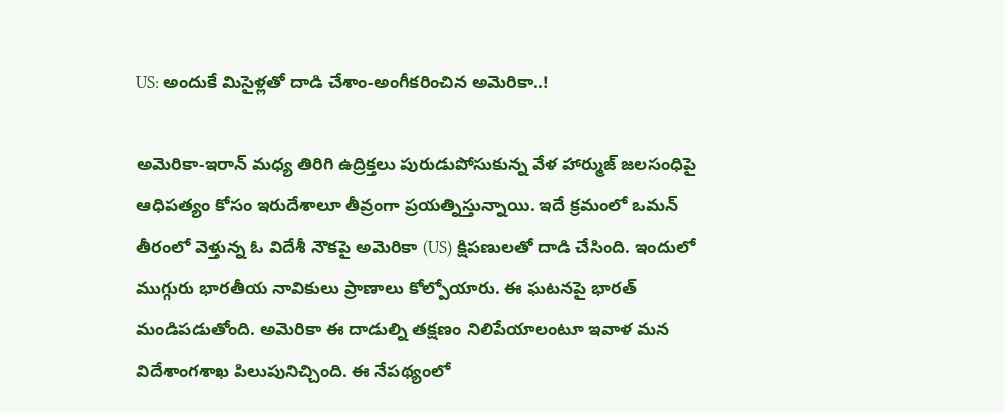US: అందుకే మిసైళ్లతో దాడి చేశాం-అంగీకరించిన అమెరికా..!

అమెరికా-ఇరాన్ మధ్య తిరిగి ఉద్రిక్తలు పురుడుపోసుకున్న వేళ హార్ముజ్ జలసంధిపై ఆధిపత్యం కోసం ఇరుదేశాలూ తీవ్రంగా ప్రయత్నిస్తున్నాయి. ఇదే క్రమంలో ఒమన్ తీరంలో వెళ్తున్న ఓ విదేశీ నౌకపై అమెరికా (US) క్షిపణులతో దాడి చేసింది. ఇందులో ముగ్గురు భారతీయ నావికులు ప్రాణాలు కోల్పోయారు. ఈ ఘటనపై భారత్ మండిపడుతోంది. అమెరికా ఈ దాడుల్ని తక్షణం నిలిపేయాలంటూ ఇవాళ మన విదేశాంగశాఖ పిలుపునిచ్చింది. ఈ నేపథ్యంలో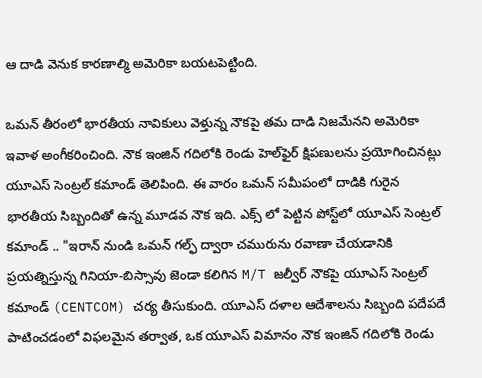ఆ దాడి వెనుక కారణాల్మి అమెరికా బయటపెట్టింది.

ఒమన్ తీరంలో భారతీయ నావికులు వెళ్తున్న నౌకపై తమ దాడి నిజమేనని అమెరికా ఇవాళ అంగీకరించింది. నౌక ఇంజిన్ గదిలోకి రెండు హెల్‌ఫైర్ క్షిపణులను ప్రయోగించినట్లు యూఎస్ సెంట్రల్ కమాండ్ తెలిపింది. ఈ వారం ఒమన్ సమీపంలో దాడికి గురైన భారతీయ సిబ్బందితో ఉన్న మూడవ నౌక ఇది. ఎక్స్ లో పెట్టిన పోస్ట్‌లో యూఎస్ సెంట్రల్ కమాండ్ .. "ఇరాన్ నుండి ఒమన్ గల్ఫ్ ద్వారా చమురును రవాణా చేయడానికి ప్రయత్నిస్తున్న గినియా-బిస్సావు జెండా కలిగిన M/T జల్వీర్ నౌకపై యూఎస్ సెంట్రల్ కమాండ్ (CENTCOM) చర్య తీసుకుంది. యూఎస్ దళాల ఆదేశాలను సిబ్బంది పదేపదే పాటించడంలో విఫలమైన తర్వాత, ఒక యూఎస్ విమానం నౌక ఇంజిన్ గదిలోకి రెండు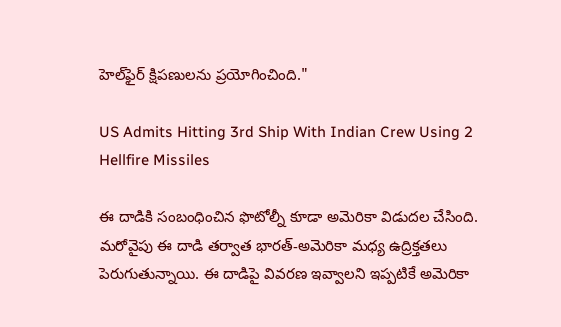హెల్‌ఫైర్ క్షిపణులను ప్రయోగించింది."

US Admits Hitting 3rd Ship With Indian Crew Using 2 Hellfire Missiles

ఈ దాడికి సంబంధించిన ఫొటోల్నీ కూడా అమెరికా విడుదల చేసింది. మరోవైపు ఈ దాడి తర్వాత భారత్-అమెరికా మధ్య ఉద్రిక్తతలు పెరుగుతున్నాయి. ఈ దాడిపై వివరణ ఇవ్వాలని ఇప్పటికే అమెరికా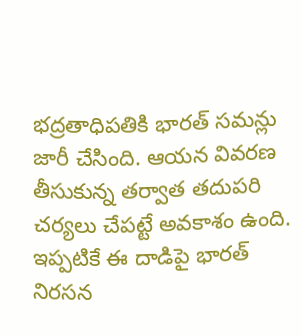భద్రతాధిపతికి భారత్ సమన్లు జారీ చేసింది. ఆయన వివరణ తీసుకున్న తర్వాత తదుపరి చర్యలు చేపట్టే అవకాశం ఉంది. ఇప్పటికే ఈ దాడిపై భారత్ నిరసన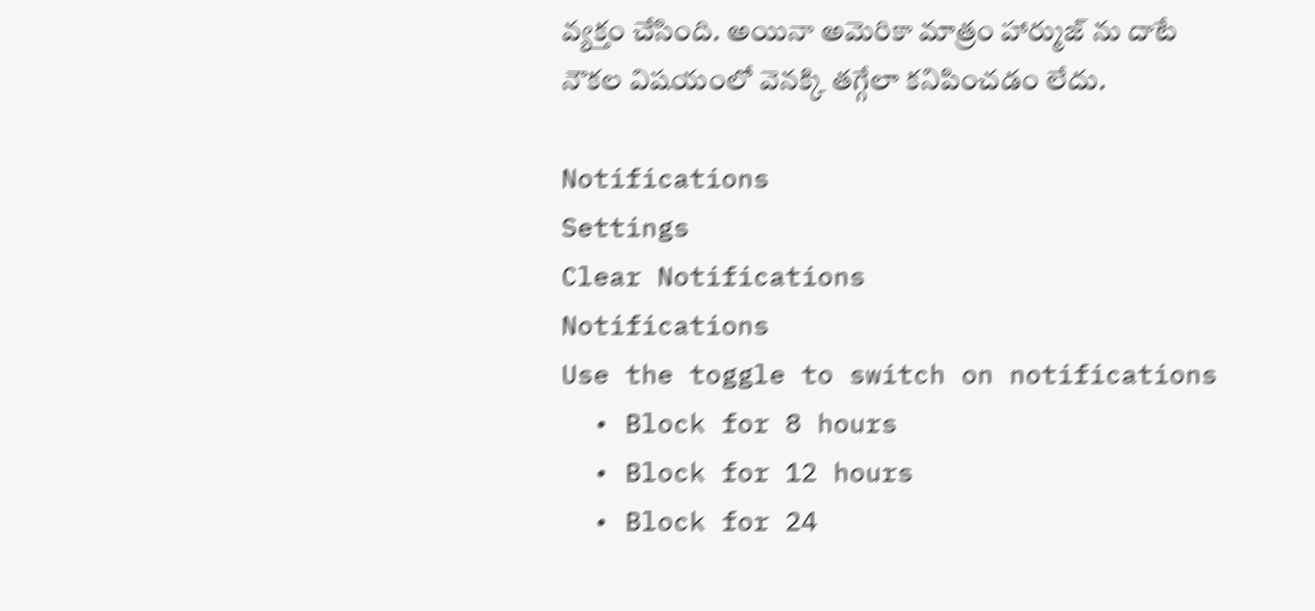వ్యక్తం చేసింది. అయినా అమెరికా మాత్రం హార్ముజ్ ను దాటే నౌకల విషయంలో వెనక్కి తగ్గేలా కనిపించడం లేదు.

Notifications
Settings
Clear Notifications
Notifications
Use the toggle to switch on notifications
  • Block for 8 hours
  • Block for 12 hours
  • Block for 24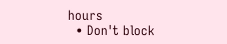hours
  • Don't block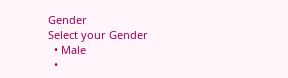Gender
Select your Gender
  • Male
  •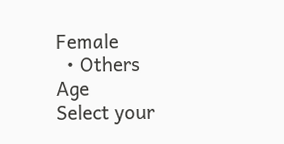Female
  • Others
Age
Select your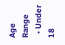Age Range
  • Under 18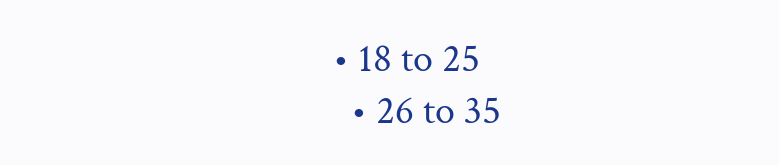• 18 to 25
  • 26 to 35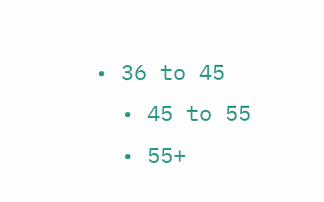• 36 to 45
  • 45 to 55
  • 55+